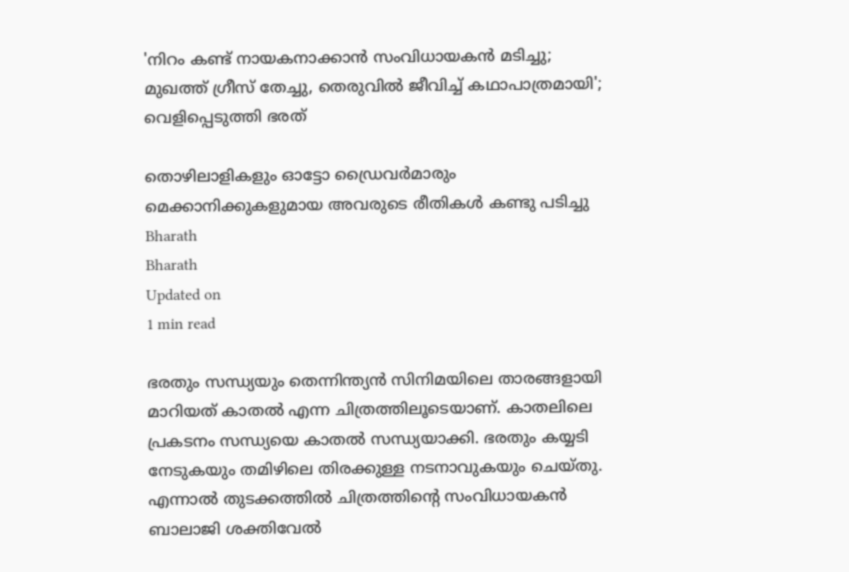'നിറം കണ്ട് നായകനാക്കാന്‍ സംവിധായകന്‍ മടിച്ചു; മുഖത്ത് ഗ്രീസ് തേച്ചു, തെരുവില്‍ ജീവിച്ച് കഥാപാത്രമായി'; വെളിപ്പെടുത്തി ഭരത്

തൊഴിലാളികളും ഓട്ടോ ഡ്രൈവര്‍മാരും മെക്കാനിക്കുകളുമായ അവരുടെ രീതികള്‍ കണ്ടു പടിച്ചു
Bharath
Bharath
Updated on
1 min read

ഭരതും സന്ധ്യയും തെന്നിന്ത്യന്‍ സിനിമയിലെ താരങ്ങളായി മാറിയത് കാതല്‍ എന്ന ചിത്രത്തിലൂടെയാണ്. കാതലിലെ പ്രകടനം സന്ധ്യയെ കാതല്‍ സന്ധ്യയാക്കി. ഭരതും കയ്യടി നേടുകയും തമിഴിലെ തിരക്കുള്ള നടനാവുകയും ചെയ്തു. എന്നാല്‍ തുടക്കത്തില്‍ ചിത്രത്തിന്റെ സംവിധായകന്‍ ബാലാജി ശക്തിവേല്‍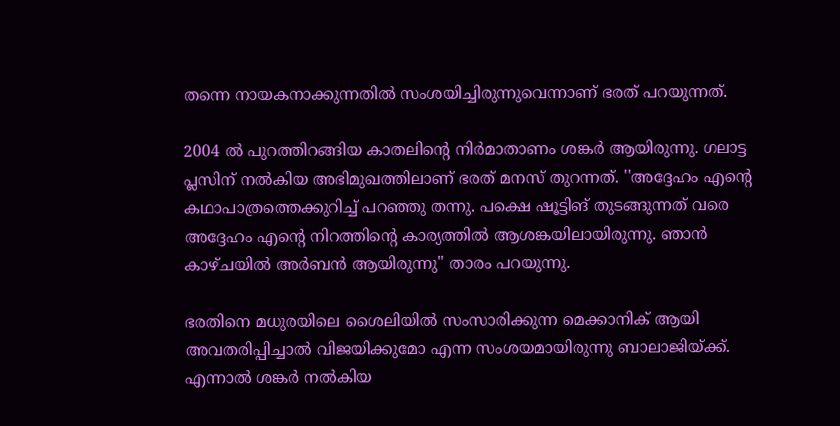തന്നെ നായകനാക്കുന്നതില്‍ സംശയിച്ചിരുന്നുവെന്നാണ് ഭരത് പറയുന്നത്.

2004 ല്‍ പുറത്തിറങ്ങിയ കാതലിന്റെ നിര്‍മാതാണം ശങ്കര്‍ ആയിരുന്നു. ഗലാട്ട പ്ലസിന് നല്‍കിയ അഭിമുഖത്തിലാണ് ഭരത് മനസ് തുറന്നത്. ''അദ്ദേഹം എന്റെ കഥാപാത്രത്തെക്കുറിച്ച് പറഞ്ഞു തന്നു. പക്ഷെ ഷൂട്ടിങ് തുടങ്ങുന്നത് വരെ അദ്ദേഹം എന്റെ നിറത്തിന്റെ കാര്യത്തില്‍ ആശങ്കയിലായിരുന്നു. ഞാന്‍ കാഴ്ചയില്‍ അര്‍ബന്‍ ആയിരുന്നു'' താരം പറയുന്നു.

ഭരതിനെ മധുരയിലെ ശൈലിയില്‍ സംസാരിക്കുന്ന മെക്കാനിക് ആയി അവതരിപ്പിച്ചാല്‍ വിജയിക്കുമോ എന്ന സംശയമായിരുന്നു ബാലാജിയ്ക്ക്. എന്നാല്‍ ശങ്കര്‍ നല്‍കിയ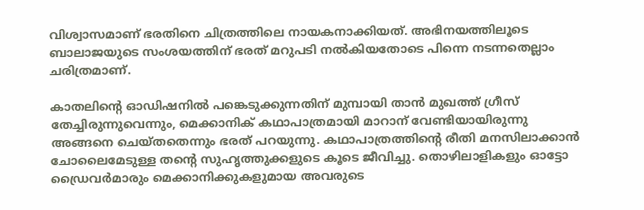വിശ്വാസമാണ് ഭരതിനെ ചിത്രത്തിലെ നായകനാക്കിയത്. അഭിനയത്തിലൂടെ ബാലാജയുടെ സംശയത്തിന് ഭരത് മറുപടി നല്‍കിയതോടെ പിന്നെ നടന്നതെല്ലാം ചരിത്രമാണ്.

കാതലിന്റെ ഓഡിഷനില്‍ പങ്കെടുക്കുന്നതിന് മുമ്പായി താന്‍ മുഖത്ത് ഗ്രീസ് തേച്ചിരുന്നുവെന്നും, മെക്കാനിക് കഥാപാത്രമായി മാറാന് വേണ്ടിയായിരുന്നു അങ്ങനെ ചെയ്തതെന്നും ഭരത് പറയുന്നു. കഥാപാത്രത്തിന്റെ രീതി മനസിലാക്കാന്‍ ചോലൈമേടുള്ള തന്റെ സുഹൃത്തുക്കളുടെ കൂടെ ജീവിച്ചു. തൊഴിലാളികളും ഓട്ടോ ഡ്രൈവര്‍മാരും മെക്കാനിക്കുകളുമായ അവരുടെ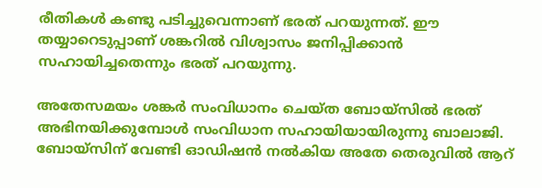രീതികള്‍ കണ്ടു പടിച്ചുവെന്നാണ് ഭരത് പറയുന്നത്. ഈ തയ്യാറെടുപ്പാണ് ശങ്കറില്‍ വിശ്വാസം ജനിപ്പിക്കാന്‍ സഹായിച്ചതെന്നും ഭരത് പറയുന്നു.

അതേസമയം ശങ്കര്‍ സംവിധാനം ചെയ്ത ബോയ്‌സില്‍ ഭരത് അഭിനയിക്കുമ്പോള്‍ സംവിധാന സഹായിയായിരുന്നു ബാലാജി. ബോയ്‌സിന് വേണ്ടി ഓഡിഷന്‍ നല്‍കിയ അതേ തെരുവില്‍ ആറ്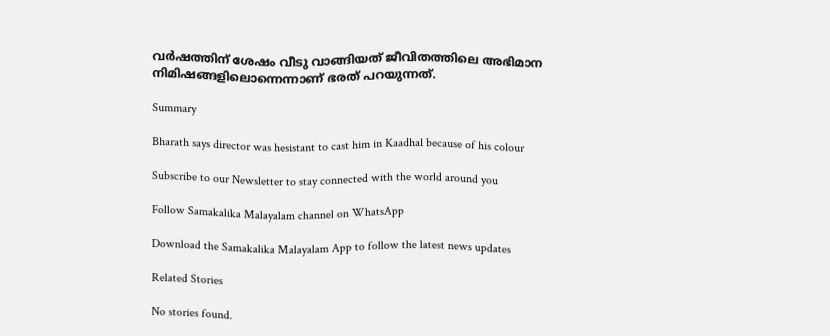വര്‍ഷത്തിന് ശേഷം വീടു വാങ്ങിയത് ജീവിതത്തിലെ അഭിമാന നിമിഷങ്ങളിലൊന്നെന്നാണ് ഭരത് പറയുന്നത്.

Summary

Bharath says director was hesistant to cast him in Kaadhal because of his colour

Subscribe to our Newsletter to stay connected with the world around you

Follow Samakalika Malayalam channel on WhatsApp

Download the Samakalika Malayalam App to follow the latest news updates

Related Stories

No stories found.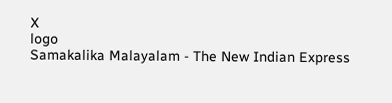X
logo
Samakalika Malayalam - The New Indian Express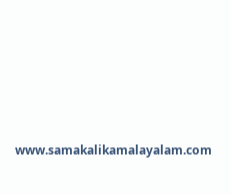www.samakalikamalayalam.com